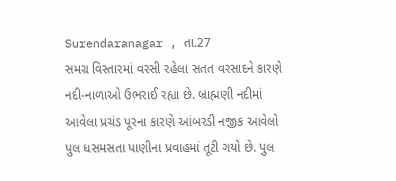Surendaranagar , તા.27
સમગ્ર વિસ્તારમાં વરસી રહેલા સતત વરસાદને કારણે નદી-નાળાઓ ઉભરાઈ રહ્યા છે. બ્રાહ્મણી નદીમાં આવેલા પ્રચંડ પૂરના કારણે આંબરડી નજીક આવેલો પુલ ધસમસતા પાણીના પ્રવાહમાં તૂટી ગયો છે. પુલ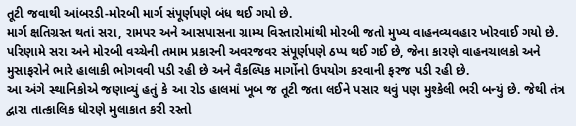તૂટી જવાથી આંબરડી-મોરબી માર્ગ સંપૂર્ણપણે બંધ થઈ ગયો છે.
માર્ગ ક્ષતિગ્રસ્ત થતાં સરા, રામપર અને આસપાસના ગ્રામ્ય વિસ્તારોમાંથી મોરબી જતો મુખ્ય વાહનવ્યવહાર ખોરવાઈ ગયો છે. પરિણામે સરા અને મોરબી વચ્ચેની તમામ પ્રકારની અવરજવર સંપૂર્ણપણે ઠપ્પ થઈ ગઈ છે, જેના કારણે વાહનચાલકો અને મુસાફરોને ભારે હાલાકી ભોગવવી પડી રહી છે અને વૈકલ્પિક માર્ગોનો ઉપયોગ કરવાની ફરજ પડી રહી છે.
આ અંગે સ્થાનિકોએ જણાવ્યું હતું કે આ રોડ હાલમાં ખૂબ જ તૂટી જતા લઈને પસાર થવું પણ મુશ્કેલી ભરી બન્યું છે. જેથી તંત્ર દ્વારા તાત્કાલિક ધોરણે મુલાકાત કરી રસ્તો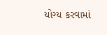યોગ્ય કરવામાં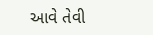આવે તેવી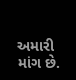અમારી માંગ છે.